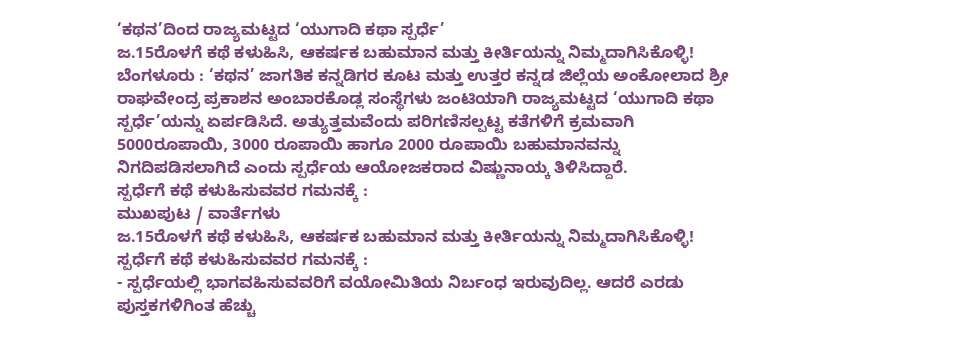‘ಕಥನ’ದಿಂದ ರಾಜ್ಯಮಟ್ಟದ ‘ಯುಗಾದಿ ಕಥಾ ಸ್ಪರ್ಧೆ’
ಜ.15ರೊಳಗೆ ಕಥೆ ಕಳುಹಿಸಿ, ಆಕರ್ಷಕ ಬಹುಮಾನ ಮತ್ತು ಕೀರ್ತಿಯನ್ನು ನಿಮ್ಮದಾಗಿಸಿಕೊಳ್ಳಿ!
ಬೆಂಗಳೂರು : ‘ಕಥನ’ ಜಾಗತಿಕ ಕನ್ನಡಿಗರ ಕೂಟ ಮತ್ತು ಉತ್ತರ ಕನ್ನಡ ಜಿಲ್ಲೆಯ ಅಂಕೋಲಾದ ಶ್ರೀ ರಾಘವೇಂದ್ರ ಪ್ರಕಾಶನ ಅಂಬಾರಕೊಡ್ಲ ಸಂಸ್ಥೆಗಳು ಜಂಟಿಯಾಗಿ ರಾಜ್ಯಮಟ್ಟದ ‘ಯುಗಾದಿ ಕಥಾ ಸ್ಪರ್ಧೆ’ಯನ್ನು ಏರ್ಪಡಿಸಿದೆ. ಅತ್ಯುತ್ತಮವೆಂದು ಪರಿಗಣಿಸಲ್ಪಟ್ಟ ಕತೆಗಳಿಗೆ ಕ್ರಮವಾಗಿ 5000ರೂಪಾಯಿ, 3000 ರೂಪಾಯಿ ಹಾಗೂ 2000 ರೂಪಾಯಿ ಬಹುಮಾನವನ್ನು ನಿಗದಿಪಡಿಸಲಾಗಿದೆ ಎಂದು ಸ್ಪರ್ಧೆಯ ಆಯೋಜಕರಾದ ವಿಷ್ಣುನಾಯ್ಕ ತಿಳಿಸಿದ್ದಾರೆ.
ಸ್ಪರ್ಧೆಗೆ ಕಥೆ ಕಳುಹಿಸುವವರ ಗಮನಕ್ಕೆ :
ಮುಖಪುಟ / ವಾರ್ತೆಗಳು
ಜ.15ರೊಳಗೆ ಕಥೆ ಕಳುಹಿಸಿ, ಆಕರ್ಷಕ ಬಹುಮಾನ ಮತ್ತು ಕೀರ್ತಿಯನ್ನು ನಿಮ್ಮದಾಗಿಸಿಕೊಳ್ಳಿ!
ಸ್ಪರ್ಧೆಗೆ ಕಥೆ ಕಳುಹಿಸುವವರ ಗಮನಕ್ಕೆ :
- ಸ್ಪರ್ಧೆಯಲ್ಲಿ ಭಾಗವಹಿಸುವವರಿಗೆ ವಯೋಮಿತಿಯ ನಿರ್ಬಂಧ ಇರುವುದಿಲ್ಲ. ಆದರೆ ಎರಡು ಪುಸ್ತಕಗಳಿಗಿಂತ ಹೆಚ್ಚು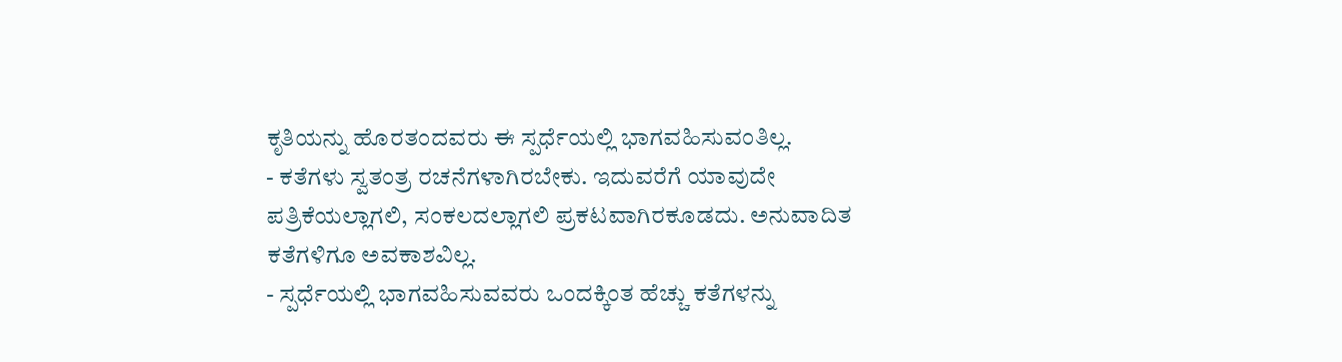ಕೃತಿಯನ್ನು ಹೊರತಂದವರು ಈ ಸ್ಪರ್ಧೆಯಲ್ಲಿ ಭಾಗವಹಿಸುವಂತಿಲ್ಲ.
- ಕತೆಗಳು ಸ್ವತಂತ್ರ ರಚನೆಗಳಾಗಿರಬೇಕು. ಇದುವರೆಗೆ ಯಾವುದೇ ಪತ್ರಿಕೆಯಲ್ಲಾಗಲಿ, ಸಂಕಲದಲ್ಲಾಗಲಿ ಪ್ರಕಟವಾಗಿರಕೂಡದು. ಅನುವಾದಿತ ಕತೆಗಳಿಗೂ ಅವಕಾಶವಿಲ್ಲ.
- ಸ್ಪರ್ಧೆಯಲ್ಲಿ ಭಾಗವಹಿಸುವವರು ಒಂದಕ್ಕಿಂತ ಹೆಚ್ಚು ಕತೆಗಳನ್ನು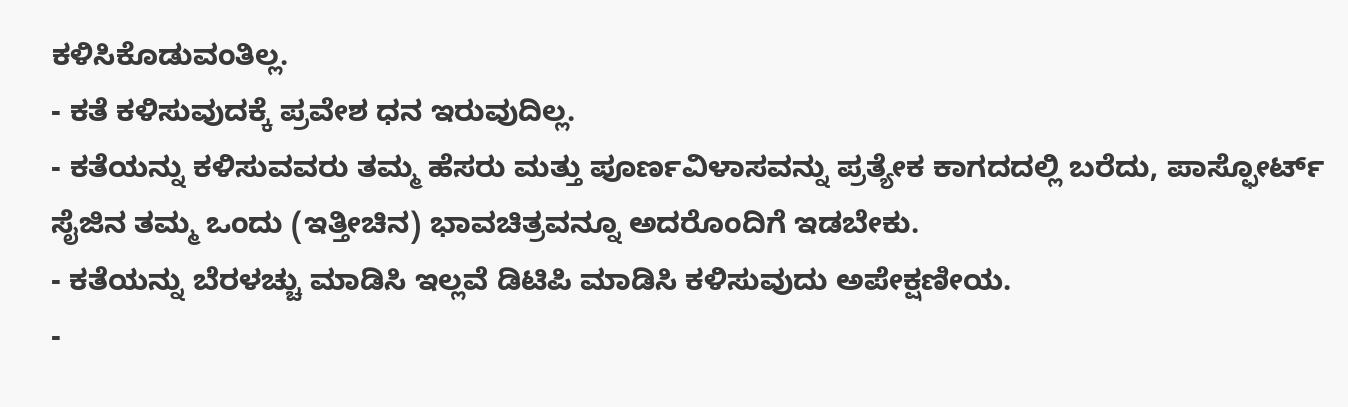ಕಳಿಸಿಕೊಡುವಂತಿಲ್ಲ.
- ಕತೆ ಕಳಿಸುವುದಕ್ಕೆ ಪ್ರವೇಶ ಧನ ಇರುವುದಿಲ್ಲ.
- ಕತೆಯನ್ನು ಕಳಿಸುವವರು ತಮ್ಮ ಹೆಸರು ಮತ್ತು ಪೂರ್ಣವಿಳಾಸವನ್ನು ಪ್ರತ್ಯೇಕ ಕಾಗದದಲ್ಲಿ ಬರೆದು, ಪಾಸ್ಫೋರ್ಟ್ ಸೈಜಿನ ತಮ್ಮ ಒಂದು (ಇತ್ತೀಚಿನ) ಭಾವಚಿತ್ರವನ್ನೂ ಅದರೊಂದಿಗೆ ಇಡಬೇಕು.
- ಕತೆಯನ್ನು ಬೆರಳಚ್ಚು ಮಾಡಿಸಿ ಇಲ್ಲವೆ ಡಿಟಿಪಿ ಮಾಡಿಸಿ ಕಳಿಸುವುದು ಅಪೇಕ್ಷಣೀಯ.
-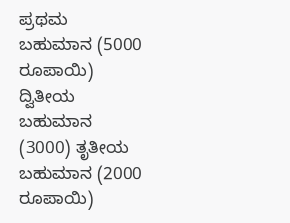ಪ್ರಥಮ ಬಹುಮಾನ (5000 ರೂಪಾಯಿ) ದ್ವಿತೀಯ ಬಹುಮಾನ (3000) ತೃತೀಯ ಬಹುಮಾನ (2000 ರೂಪಾಯಿ)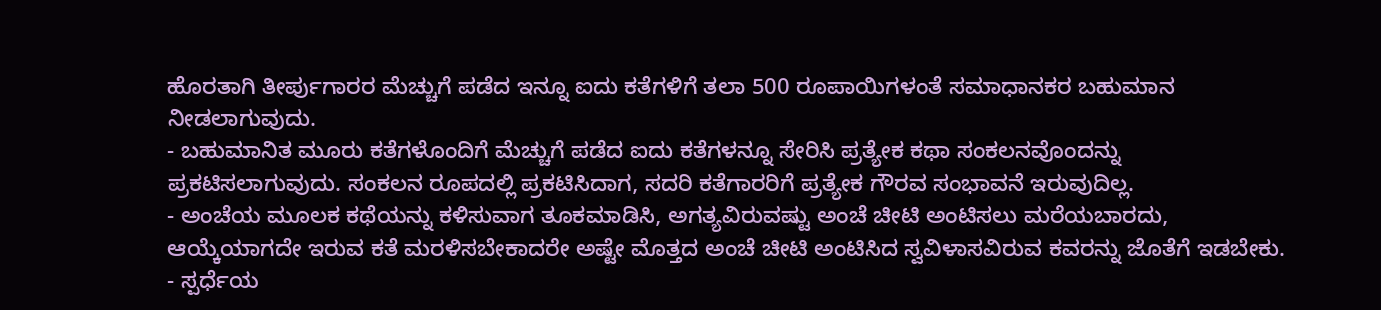ಹೊರತಾಗಿ ತೀರ್ಪುಗಾರರ ಮೆಚ್ಚುಗೆ ಪಡೆದ ಇನ್ನೂ ಐದು ಕತೆಗಳಿಗೆ ತಲಾ 500 ರೂಪಾಯಿಗಳಂತೆ ಸಮಾಧಾನಕರ ಬಹುಮಾನ ನೀಡಲಾಗುವುದು.
- ಬಹುಮಾನಿತ ಮೂರು ಕತೆಗಳೊಂದಿಗೆ ಮೆಚ್ಚುಗೆ ಪಡೆದ ಐದು ಕತೆಗಳನ್ನೂ ಸೇರಿಸಿ ಪ್ರತ್ಯೇಕ ಕಥಾ ಸಂಕಲನವೊಂದನ್ನು ಪ್ರಕಟಿಸಲಾಗುವುದು. ಸಂಕಲನ ರೂಪದಲ್ಲಿ ಪ್ರಕಟಿಸಿದಾಗ, ಸದರಿ ಕತೆಗಾರರಿಗೆ ಪ್ರತ್ಯೇಕ ಗೌರವ ಸಂಭಾವನೆ ಇರುವುದಿಲ್ಲ.
- ಅಂಚೆಯ ಮೂಲಕ ಕಥೆಯನ್ನು ಕಳಿಸುವಾಗ ತೂಕಮಾಡಿಸಿ, ಅಗತ್ಯವಿರುವಷ್ಟು ಅಂಚೆ ಚೀಟಿ ಅಂಟಿಸಲು ಮರೆಯಬಾರದು, ಆಯ್ಕೆಯಾಗದೇ ಇರುವ ಕತೆ ಮರಳಿಸಬೇಕಾದರೇ ಅಷ್ಟೇ ಮೊತ್ತದ ಅಂಚೆ ಚೀಟಿ ಅಂಟಿಸಿದ ಸ್ವವಿಳಾಸವಿರುವ ಕವರನ್ನು ಜೊತೆಗೆ ಇಡಬೇಕು.
- ಸ್ಪರ್ಧೆಯ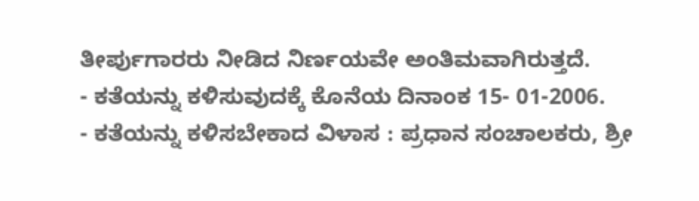ತೀರ್ಪುಗಾರರು ನೀಡಿದ ನಿರ್ಣಯವೇ ಅಂತಿಮವಾಗಿರುತ್ತದೆ.
- ಕತೆಯನ್ನು ಕಳಿಸುವುದಕ್ಕೆ ಕೊನೆಯ ದಿನಾಂಕ 15- 01-2006.
- ಕತೆಯನ್ನು ಕಳಿಸಬೇಕಾದ ವಿಳಾಸ : ಪ್ರಧಾನ ಸಂಚಾಲಕರು, ಶ್ರೀ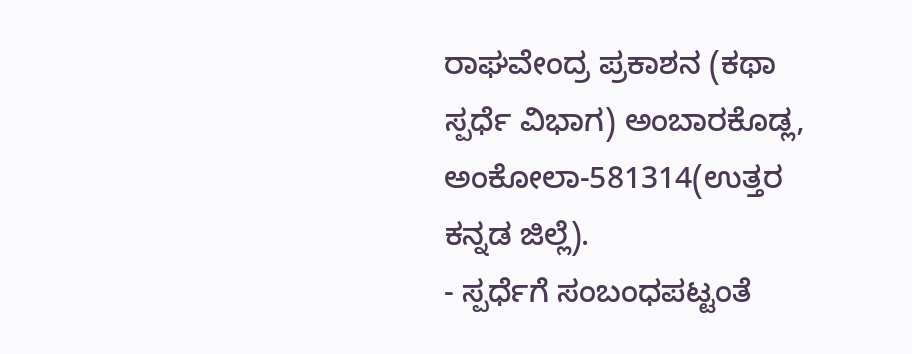ರಾಘವೇಂದ್ರ ಪ್ರಕಾಶನ (ಕಥಾ ಸ್ಪರ್ಧೆ ವಿಭಾಗ) ಅಂಬಾರಕೊಡ್ಲ, ಅಂಕೋಲಾ-581314(ಉತ್ತರ ಕನ್ನಡ ಜಿಲ್ಲೆ).
- ಸ್ಪರ್ಧೆಗೆ ಸಂಬಂಧಪಟ್ಟಂತೆ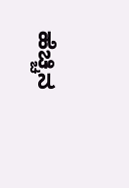ಹೆಚ್ಚಿನ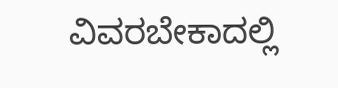ವಿವರಬೇಕಾದಲ್ಲಿ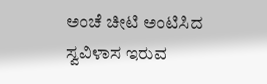ಅಂಚೆ ಚೀಟಿ ಅಂಟಿಸಿದ ಸ್ವವಿಳಾಸ ಇರುವ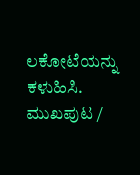ಲಕೋಟೆಯನ್ನು ಕಳುಹಿಸಿ.
ಮುಖಪುಟ /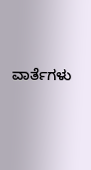ವಾರ್ತೆಗಳು